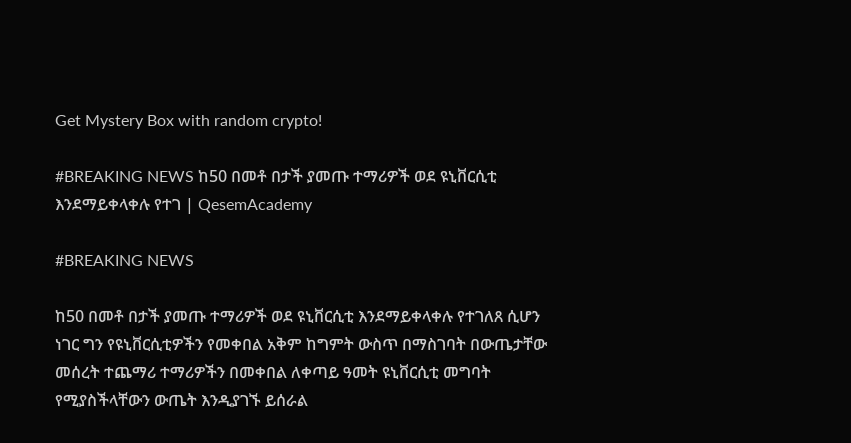Get Mystery Box with random crypto!

#BREAKING NEWS ከ50 በመቶ በታች ያመጡ ተማሪዎች ወደ ዩኒቨርሲቲ እንደማይቀላቀሉ የተገ | QesemAcademy

#BREAKING NEWS

ከ50 በመቶ በታች ያመጡ ተማሪዎች ወደ ዩኒቨርሲቲ እንደማይቀላቀሉ የተገለጸ ሲሆን ነገር ግን የዩኒቨርሲቲዎችን የመቀበል አቅም ከግምት ውስጥ በማስገባት በውጤታቸው መሰረት ተጨማሪ ተማሪዎችን በመቀበል ለቀጣይ ዓመት ዩኒቨርሲቲ መግባት የሚያስችላቸውን ውጤት እንዲያገኙ ይሰራል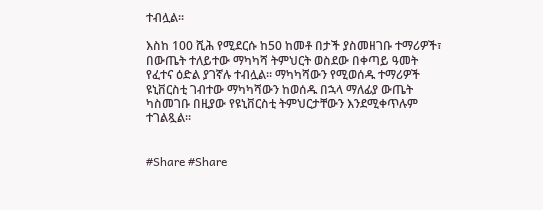ተብሏል።

እስከ 100 ሺሕ የሚደርሱ ከ50 ከመቶ በታች ያስመዘገቡ ተማሪዎች፣ በውጤት ተለይተው ማካካሻ ትምህርት ወስደው በቀጣይ ዓመት የፈተና ዕድል ያገኛሉ ተብሏል። ማካካሻውን የሚወሰዱ ተማሪዎች ዩኒቨርስቲ ገብተው ማካካሻውን ከወሰዱ በኋላ ማለፊያ ውጤት ካስመገቡ በዚያው የዩኒቨርስቲ ትምህርታቸውን እንደሚቀጥሉም ተገልጿል።


#Share #Share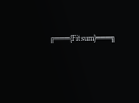╔═══{Fitsum}═══╗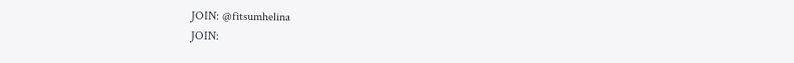JOIN: @fitsumhelina
JOIN: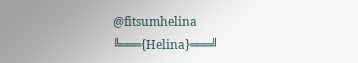@fitsumhelina
╚═══{Helina}═══╝